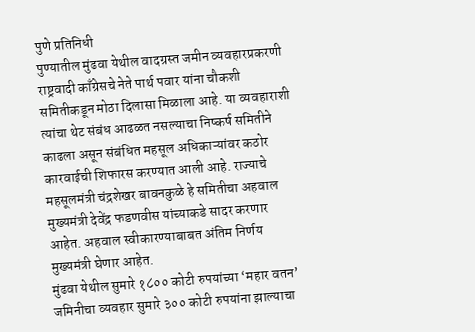पुणे प्रतिनिधी
पुण्यातील मुंढवा येथील वादग्रस्त जमीन व्यवहारप्रकरणी राष्ट्रवादी काँग्रेसचे नेते पार्थ पवार यांना चौकशी समितीकडून मोठा दिलासा मिळाला आहे. या व्यवहाराशी त्यांचा थेट संबंध आढळत नसल्याचा निष्कर्ष समितीने काढला असून संबंधित महसूल अधिकाऱ्यांवर कठोर कारवाईची शिफारस करण्यात आली आहे. राज्याचे महसूलमंत्री चंद्रशेखर बावनकुळे हे समितीचा अहवाल मुख्यमंत्री देवेंद्र फडणवीस यांच्याकडे सादर करणार आहेत. अहवाल स्वीकारण्याबाबत अंतिम निर्णय मुख्यमंत्री घेणार आहेत.
मुंढवा येथील सुमारे १८०० कोटी रुपयांच्या ‘महार वतन’ जमिनीचा व्यवहार सुमारे ३०० कोटी रुपयांना झाल्याचा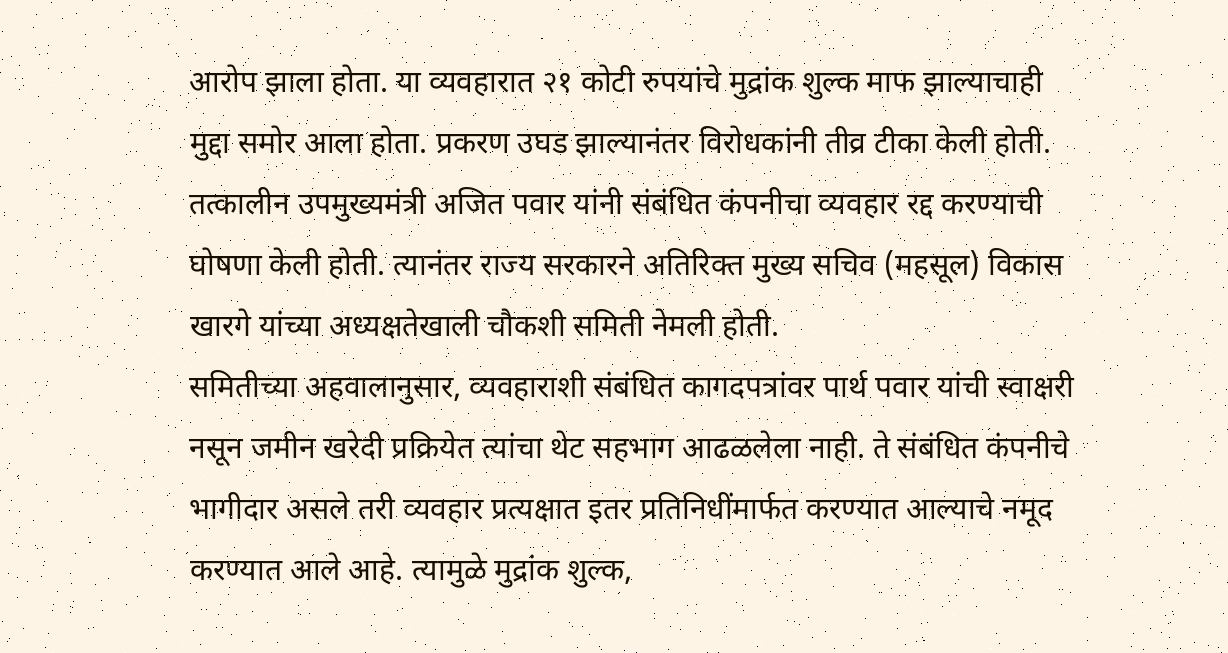आरोप झाला होता. या व्यवहारात २१ कोटी रुपयांचे मुद्रांक शुल्क माफ झाल्याचाही मुद्दा समोर आला होता. प्रकरण उघड झाल्यानंतर विरोधकांनी तीव्र टीका केली होती. तत्कालीन उपमुख्यमंत्री अजित पवार यांनी संबंधित कंपनीचा व्यवहार रद्द करण्याची घोषणा केली होती. त्यानंतर राज्य सरकारने अतिरिक्त मुख्य सचिव (महसूल) विकास खारगे यांच्या अध्यक्षतेखाली चौकशी समिती नेमली होती.
समितीच्या अहवालानुसार, व्यवहाराशी संबंधित कागदपत्रांवर पार्थ पवार यांची स्वाक्षरी नसून जमीन खरेदी प्रक्रियेत त्यांचा थेट सहभाग आढळलेला नाही. ते संबंधित कंपनीचे भागीदार असले तरी व्यवहार प्रत्यक्षात इतर प्रतिनिधींमार्फत करण्यात आल्याचे नमूद करण्यात आले आहे. त्यामुळे मुद्रांक शुल्क,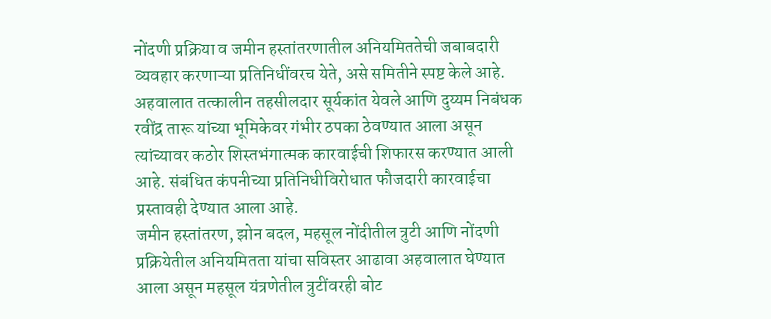नोंदणी प्रक्रिया व जमीन हस्तांतरणातील अनियमिततेची जबाबदारी व्यवहार करणाऱ्या प्रतिनिधींवरच येते, असे समितीने स्पष्ट केले आहे.
अहवालात तत्कालीन तहसीलदार सूर्यकांत येवले आणि दुय्यम निबंधक रवींद्र तारू यांच्या भूमिकेवर गंभीर ठपका ठेवण्यात आला असून त्यांच्यावर कठोर शिस्तभंगात्मक कारवाईची शिफारस करण्यात आली आहे. संबंधित कंपनीच्या प्रतिनिधीविरोधात फौजदारी कारवाईचा प्रस्तावही देण्यात आला आहे.
जमीन हस्तांतरण, झोन बदल, महसूल नोंदीतील त्रुटी आणि नोंदणी प्रक्रियेतील अनियमितता यांचा सविस्तर आढावा अहवालात घेण्यात आला असून महसूल यंत्रणेतील त्रुटींवरही बोट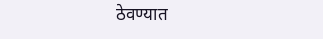ठेवण्यात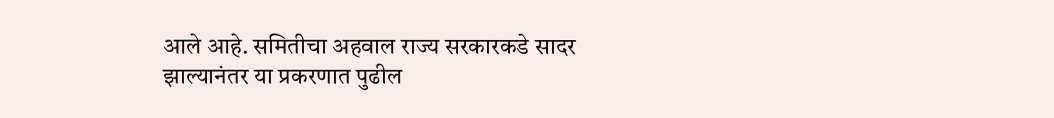आले आहे. समितीचा अहवाल राज्य सरकारकडे सादर झाल्यानंतर या प्रकरणात पुढील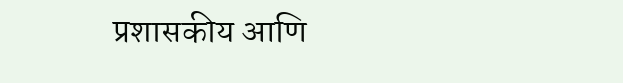प्रशासकीय आणि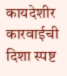कायदेशीर कारवाईची दिशा स्पष्ट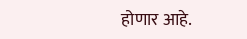होणार आहे.